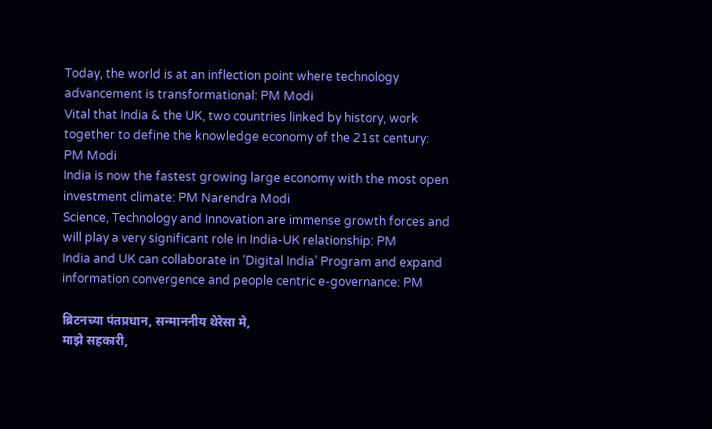Today, the world is at an inflection point where technology advancement is transformational: PM Modi
Vital that India & the UK, two countries linked by history, work together to define the knowledge economy of the 21st century: PM Modi
India is now the fastest growing large economy with the most open investment climate: PM Narendra Modi
Science, Technology and Innovation are immense growth forces and will play a very significant role in India-UK relationship: PM
India and UK can collaborate in ‘Digital India’ Program and expand information convergence and people centric e-governance: PM

ब्रिटनच्या पंतप्रधान, सन्माननीय थेरेसा मे,
माझे सहकारी,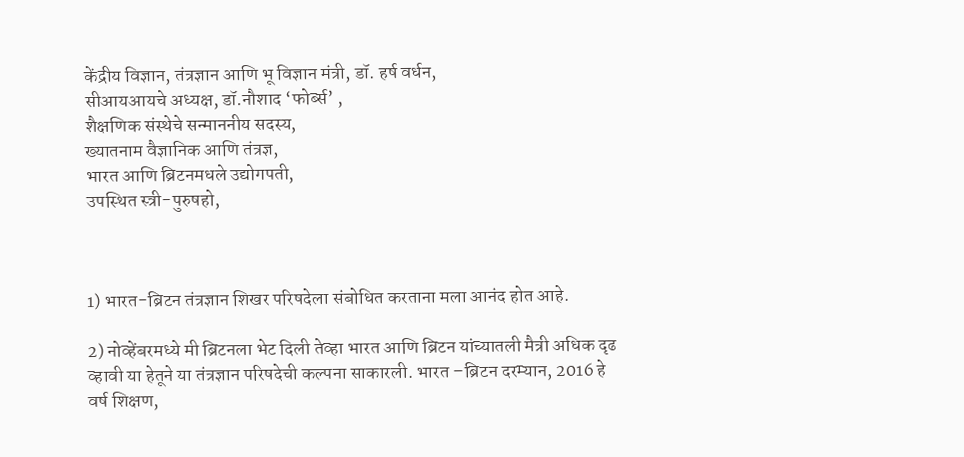केंद्रीय विज्ञान, तंत्रज्ञान आणि भू विज्ञान मंत्री, डॉ. हर्ष वर्धन,
सीआयआयचे अध्यक्ष, डॉ.नौशाद ‘फोर्ब्स’ ,
शैक्षणिक संस्थेचे सन्माननीय सदस्य,
ख्यातनाम वैज्ञानिक आणि तंत्रज्ञ,
भारत आणि ब्रिटनमधले उद्योगपती,
उपस्थित स्त्री-पुरुषहो,



1) भारत-ब्रिटन तंत्रज्ञान शिखर परिषदेला संबोधित करताना मला आनंद होत आहे.

2) नोव्हेंबरमध्ये मी ब्रिटनला भेट दिली तेव्हा भारत आणि ब्रिटन यांच्यातली मैत्री अधिक दृढ व्हावी या हेतूने या तंत्रज्ञान परिषदेची कल्पना साकारली. भारत –ब्रिटन दरम्यान, 2016 हे वर्ष शिक्षण,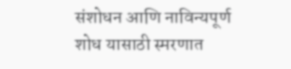संशोधन आणि नाविन्यपूर्ण शोध यासाठी स्मरणात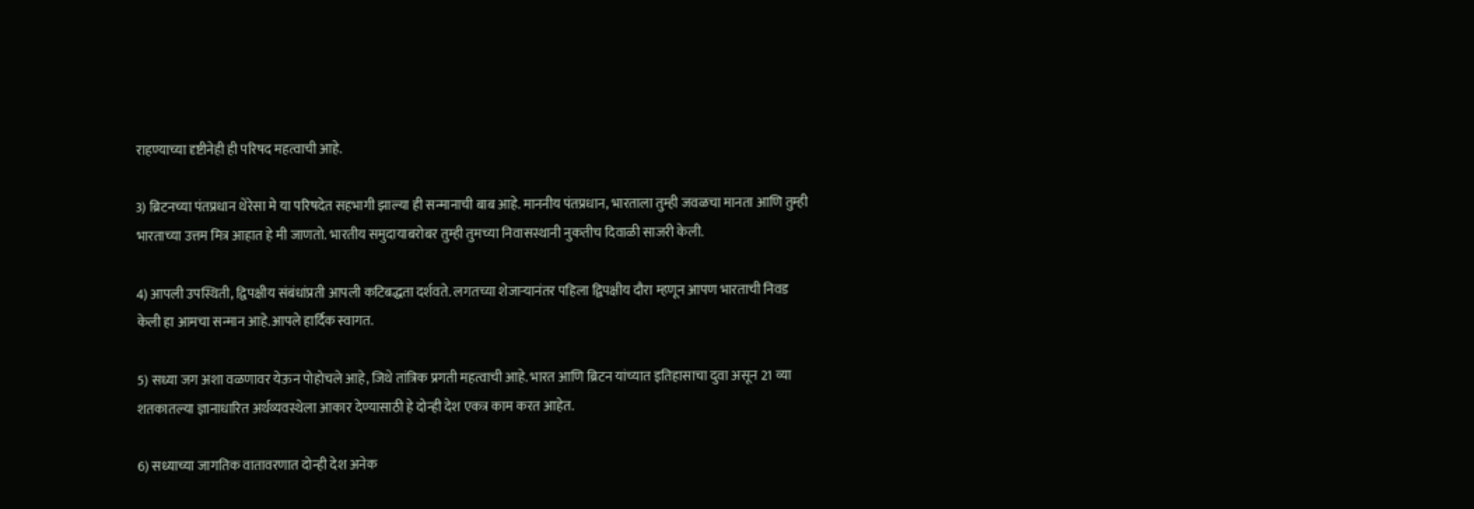राहण्याच्या दृष्टीनेही ही परिषद महत्वाची आहे.

3) ब्रिटनच्या पंतप्रधान थेरेसा मे या परिषदेत सहभागी झाल्या ही सन्मानाची बाब आहे. माननीय पंतप्रधान, भारताला तुम्ही जवळचा मानता आणि तुम्ही भारताच्या उत्तम मित्र आहात हे मी जाणतो. भारतीय समुदायाबरोबर तुम्ही तुमच्या निवासस्थानी नुकतीच दिवाळी साजरी केली.

4) आपली उपस्थिती, द्विपक्षीय संबंधांप्रती आपली कटिबद्धता दर्शवते. लगतच्या शेजाऱ्यानंतर पहिला द्विपक्षीय दौरा म्हणून आपण भारताची निवड केली हा आमचा सन्मान आहे.आपले हार्दिक स्वागत.

5) सध्या जग अशा वळणावर येऊन पोहोचले आहे, जिथे तांत्रिक प्रगती महत्वाची आहे. भारत आणि ब्रिटन यांच्यात इतिहासाचा दुवा असून 21 व्या शतकातल्या ज्ञानाधारित अर्थव्यवस्थेला आकार देण्यासाठी हे दोन्ही देश एकत्र काम करत आहेत.

6) सध्याच्या जागतिक वातावरणात दोन्ही देश अनेक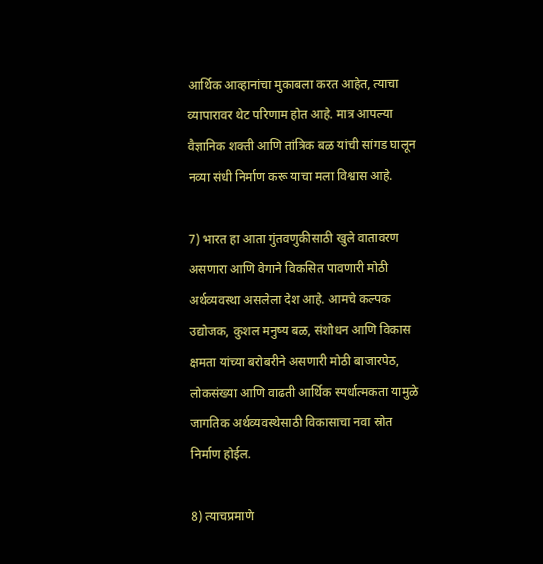आर्थिक आव्हानांचा मुकाबला करत आहेत, त्याचा व्यापारावर थेट परिणाम होत आहे. मात्र आपल्या वैज्ञानिक शक्ती आणि तांत्रिक बळ यांची सांगड घालून नव्या संधी निर्माण करू याचा मला विश्वास आहे.

7) भारत हा आता गुंतवणुकीसाठी खुले वातावरण असणारा आणि वेगाने विकसित पावणारी मोठी अर्थव्यवस्था असलेला देश आहे. आमचे कल्पक उद्योजक, कुशल मनुष्य बळ, संशोधन आणि विकास क्षमता यांच्या बरोबरीने असणारी मोठी बाजारपेठ, लोकसंख्या आणि वाढती आर्थिक स्पर्धात्मकता यामुळे जागतिक अर्थव्यवस्थेसाठी विकासाचा नवा स्रोत निर्माण होईल.

8) त्याचप्रमाणे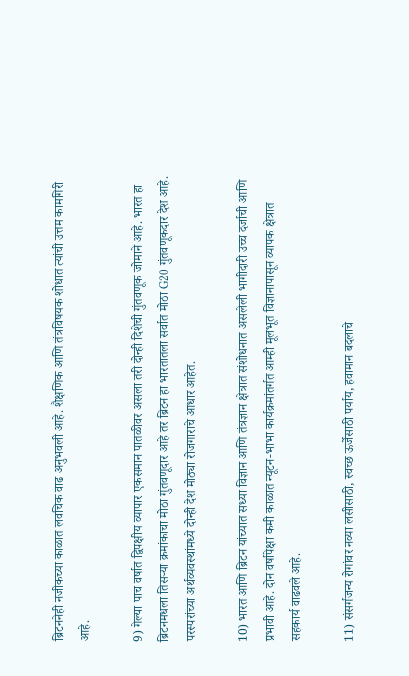ब्रिटननेही नजीकच्या काळात लवचिक वाढ अनुभवली आहे. शैक्षणिक आणि तंत्रविषयक शोधात त्यांची उत्तम कामगिरी आहे.

9) गेल्या पाच वर्षात द्विपक्षीय व्यापार एकसमान पातळीवर असला तरी दोन्ही दिशेची गुंतवणूक जोमाने आहे. भारत हा ब्रिटनमधला तिसऱ्या क्रमांकाचा मोठा गुंतवणूदार आहे तर ब्रिटन हा भारतातला सर्वात मोठा G20 गुंतवणूकदार देश आहे. परस्परांच्या अर्थव्यवस्थांमध्ये दोन्ही देश मोठ्या रोजगाराचे आधार आहेत.

10) भारत आणि ब्रिटन यांच्यात सध्या विज्ञान आणि तंत्रज्ञान क्षेत्रात संशोधनात असलेली भागीदारी उच्च दर्जाची आणि प्रभावी आहे. दोन वर्षापेक्षा कमी काळात न्यूटन-भाभा कार्यक्रमांतर्गत आम्ही मूलभूत विज्ञानापासून व्यापक क्षेत्रात सहकार्य वाढवले आहे.

11) संसर्गजन्य रोगांवर नव्या लसीसाठी, स्वच्छ ऊर्जेसाठी पर्याय, हवामान बदलाचे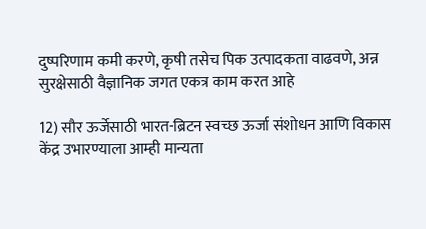दुष्परिणाम कमी करणे, कृषी तसेच पिक उत्पादकता वाढवणे, अन्न सुरक्षेसाठी वैज्ञानिक जगत एकत्र काम करत आहे

12) सौर ऊर्जेसाठी भारत-ब्रिटन स्वच्छ ऊर्जा संशोधन आणि विकास केंद्र उभारण्याला आम्ही मान्यता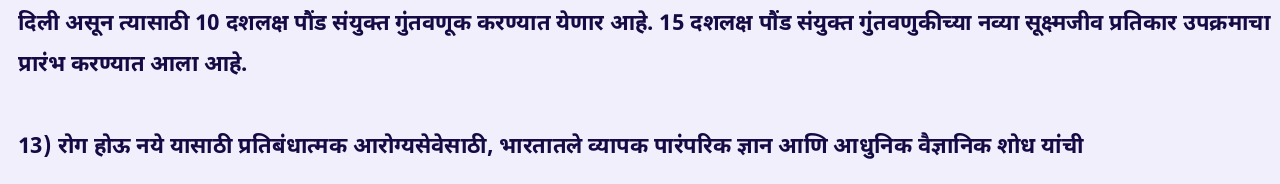दिली असून त्यासाठी 10 दशलक्ष पौंड संयुक्त गुंतवणूक करण्यात येणार आहे. 15 दशलक्ष पौंड संयुक्त गुंतवणुकीच्या नव्या सूक्ष्मजीव प्रतिकार उपक्रमाचा प्रारंभ करण्यात आला आहे.

13) रोग होऊ नये यासाठी प्रतिबंधात्मक आरोग्यसेवेसाठी, भारतातले व्यापक पारंपरिक ज्ञान आणि आधुनिक वैज्ञानिक शोध यांची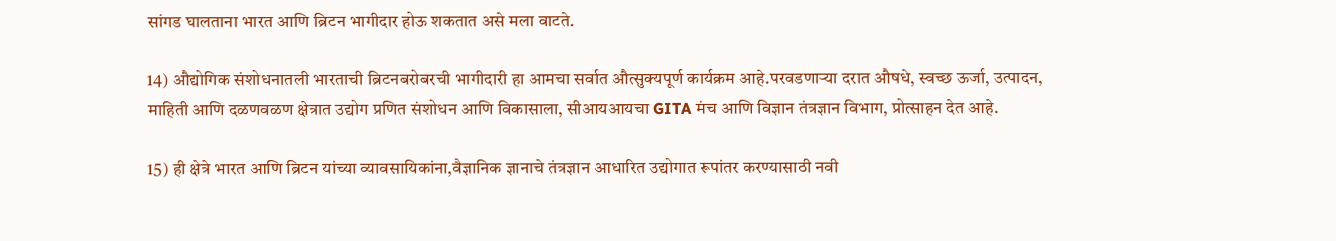सांगड घालताना भारत आणि ब्रिटन भागीदार होऊ शकतात असे मला वाटते.

14) औद्योगिक संशोधनातली भारताची ब्रिटनबरोबरची भागीदारी हा आमचा सर्वात औत्सुक्यपूर्ण कार्यक्रम आहे.परवडणाऱ्या दरात औषधे, स्वच्छ ऊर्जा, उत्पादन, माहिती आणि दळणवळण क्षेत्रात उद्योग प्रणित संशोधन आणि विकासाला, सीआयआयचा GITA मंच आणि विज्ञान तंत्रज्ञान विभाग, प्रोत्साहन देत आहे.

15) ही क्षेत्रे भारत आणि ब्रिटन यांच्या व्यावसायिकांना,वैज्ञानिक ज्ञानाचे तंत्रज्ञान आधारित उद्योगात रूपांतर करण्यासाठी नवी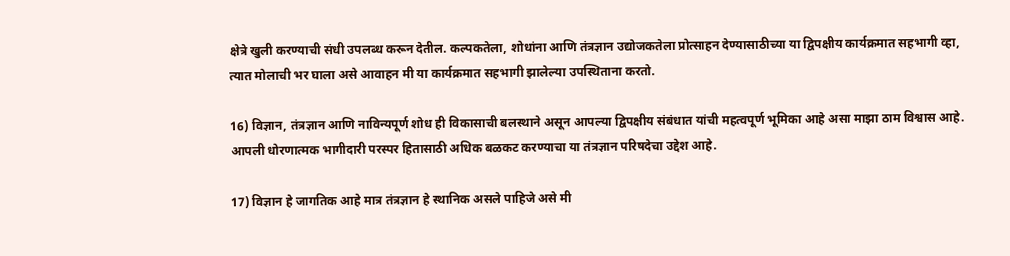क्षेत्रे खुली करण्याची संधी उपलब्ध करून देतील. कल्पकतेला, शोधांना आणि तंत्रज्ञान उद्योजकतेला प्रोत्साहन देण्यासाठीच्या या द्विपक्षीय कार्यक्रमात सहभागी व्हा, त्यात मोलाची भर घाला असे आवाहन मी या कार्यक्रमात सहभागी झालेल्या उपस्थिताना करतो.

16) विज्ञान, तंत्रज्ञान आणि नाविन्यपूर्ण शोध ही विकासाची बलस्थाने असून आपल्या द्विपक्षीय संबंधात यांची महत्वपूर्ण भूमिका आहे असा माझा ठाम विश्वास आहे. आपली धोरणात्मक भागीदारी परस्पर हितासाठी अधिक बळकट करण्याचा या तंत्रज्ञान परिषदेचा उद्देश आहे.

17) विज्ञान हे जागतिक आहे मात्र तंत्रज्ञान हे स्थानिक असले पाहिजे असे मी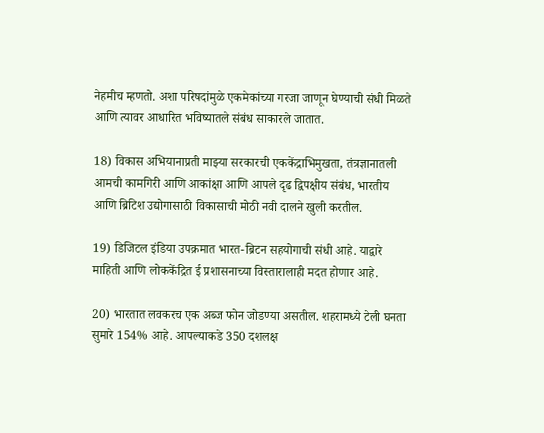नेहमीच म्हणतो. अशा परिषदांमुळे एकमेकांच्या गरजा जाणून घेण्याची संधी मिळते आणि त्यावर आधारित भविष्यातले संबंध साकारले जातात.

18) विकास अभियानाप्रती माझ्या सरकारची एककेंद्राभिमुखता, तंत्रज्ञानातली आमची कामगिरी आणि आकांक्षा आणि आपले दृढ द्विपक्षीय संबंध, भारतीय आणि ब्रिटिश उद्योगासाठी विकासाची मोठी नवी दालने खुली करतील.

19) डिजिटल इंडिया उपक्रमात भारत-ब्रिटन सहयोगाची संधी आहे. याद्वारे माहिती आणि लोककेंद्रित ई प्रशासनाच्या विस्तारालाही मदत होणार आहे.

20) भारतात लवकरच एक अब्ज फोन जोडण्या असतील. शहरामध्ये टेली घनता सुमारे 154% आहे. आपल्याकडे 350 दशलक्ष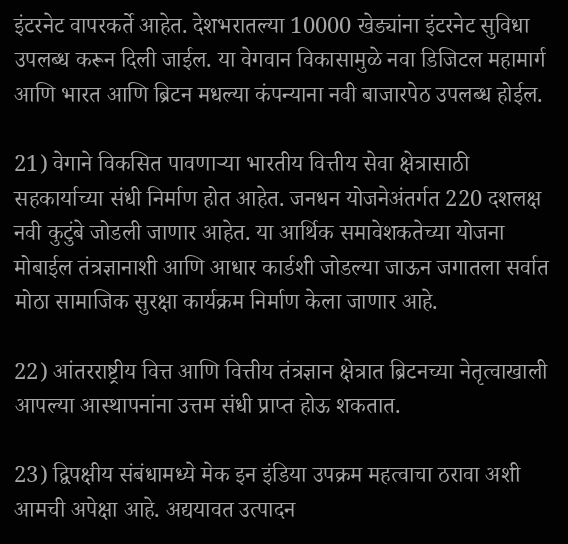इंटरनेट वापरकर्ते आहेत. देशभरातल्या 10000 खेड्यांना इंटरनेट सुविधा उपलब्ध करून दिली जाईल. या वेगवान विकासामुळे नवा डिजिटल महामार्ग आणि भारत आणि ब्रिटन मधल्या कंपन्याना नवी बाजारपेठ उपलब्ध होईल.

21) वेगाने विकसित पावणाऱ्या भारतीय वित्तीय सेवा क्षेत्रासाठी सहकार्याच्या संधी निर्माण होत आहेत. जनधन योजनेअंतर्गत 220 दशलक्ष नवी कुटुंबे जोडली जाणार आहेत. या आर्थिक समावेशकतेच्या योजना मोबाईल तंत्रज्ञानाशी आणि आधार कार्डशी जोडल्या जाऊन जगातला सर्वात मोठा सामाजिक सुरक्षा कार्यक्रम निर्माण केला जाणार आहे.

22) आंतरराष्ट्रीय वित्त आणि वित्तीय तंत्रज्ञान क्षेत्रात ब्रिटनच्या नेतृत्वाखाली आपल्या आस्थापनांना उत्तम संधी प्राप्त होऊ शकतात.

23) द्विपक्षीय संबंधामध्ये मेक इन इंडिया उपक्रम महत्वाचा ठरावा अशी आमची अपेक्षा आहे. अद्ययावत उत्पादन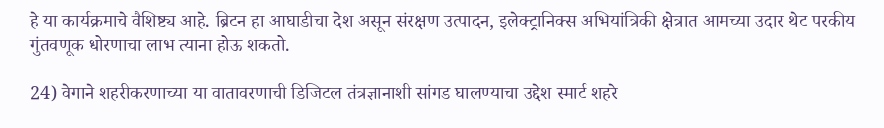हे या कार्यक्रमाचे वैशिष्ट्य आहे. ब्रिटन हा आघाडीचा देश असून संरक्षण उत्पादन, इलेक्ट्रानिक्स अभियांत्रिकी क्षेत्रात आमच्या उदार थेट परकीय गुंतवणूक धोरणाचा लाभ त्याना होऊ शकतो.

24) वेगाने शहरीकरणाच्या या वातावरणाची डिजिटल तंत्रज्ञानाशी सांगड घालण्याचा उद्देश स्मार्ट शहरे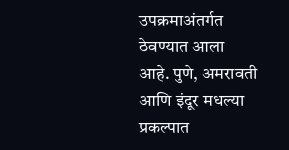उपक्रमाअंतर्गत ठेवण्यात आला आहे. पुणे, अमरावती आणि इंदूर मधल्या प्रकल्पात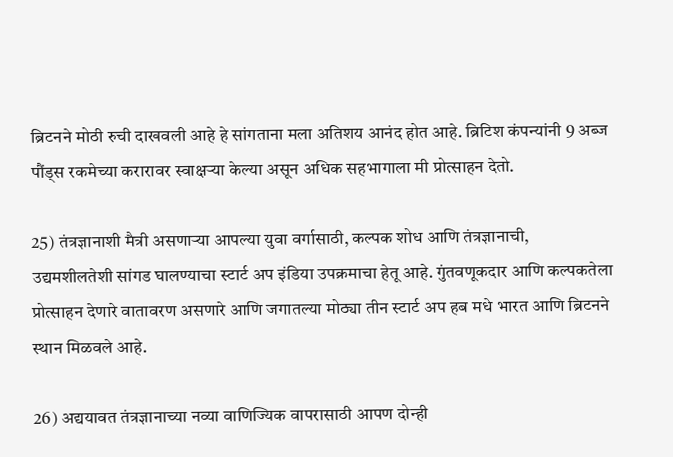ब्रिटनने मोठी रुची दाखवली आहे हे सांगताना मला अतिशय आनंद होत आहे. ब्रिटिश कंपन्यांनी 9 अब्ज पौंड्स रकमेच्या करारावर स्वाक्षऱ्या केल्या असून अधिक सहभागाला मी प्रोत्साहन देतो.

25) तंत्रज्ञानाशी मैत्री असणाऱ्या आपल्या युवा वर्गासाठी, कल्पक शोध आणि तंत्रज्ञानाची, उद्यमशीलतेशी सांगड घालण्याचा स्टार्ट अप इंडिया उपक्रमाचा हेतू आहे. गुंतवणूकदार आणि कल्पकतेला प्रोत्साहन देणारे वातावरण असणारे आणि जगातल्या मोठ्या तीन स्टार्ट अप हब मधे भारत आणि ब्रिटनने स्थान मिळवले आहे.

26) अद्ययावत तंत्रज्ञानाच्या नव्या वाणिज्यिक वापरासाठी आपण दोन्ही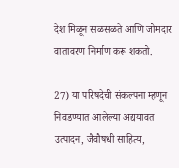देश मिळून सळसळते आणि जोमदार वातावरण निर्माण करू शकतो.

27) या परिषदेची संकल्पना म्हणून निवडण्यात आलेल्या अद्ययावत उत्पादन, जैवौषधी साहित्य,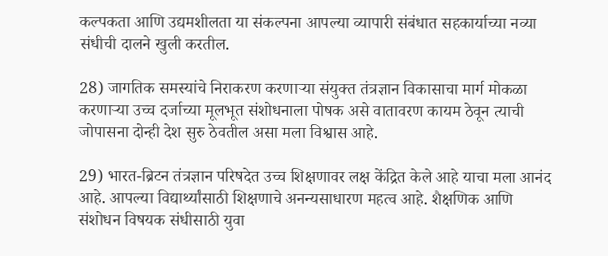कल्पकता आणि उद्यमशीलता या संकल्पना आपल्या व्यापारी संबंधात सहकार्याच्या नव्या संधीची दालने खुली करतील.

28) जागतिक समस्यांचे निराकरण करणाऱ्या संयुक्त तंत्रज्ञान विकासाचा मार्ग मोकळा करणाऱ्या उच्च दर्जाच्या मूलभूत संशोधनाला पोषक असे वातावरण कायम ठेवून त्याची जोपासना दोन्ही देश सुरु ठेवतील असा मला विश्वास आहे.

29) भारत-ब्रिटन तंत्रज्ञान परिषदेत उच्च शिक्षणावर लक्ष केंद्रित केले आहे याचा मला आनंद आहे. आपल्या विद्यार्थ्यांसाठी शिक्षणाचे अनन्यसाधारण महत्व आहे. शैक्षणिक आणि संशोधन विषयक संधीसाठी युवा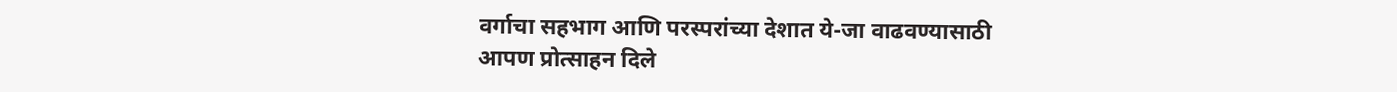वर्गाचा सहभाग आणि परस्परांच्या देशात ये-जा वाढवण्यासाठी आपण प्रोत्साहन दिले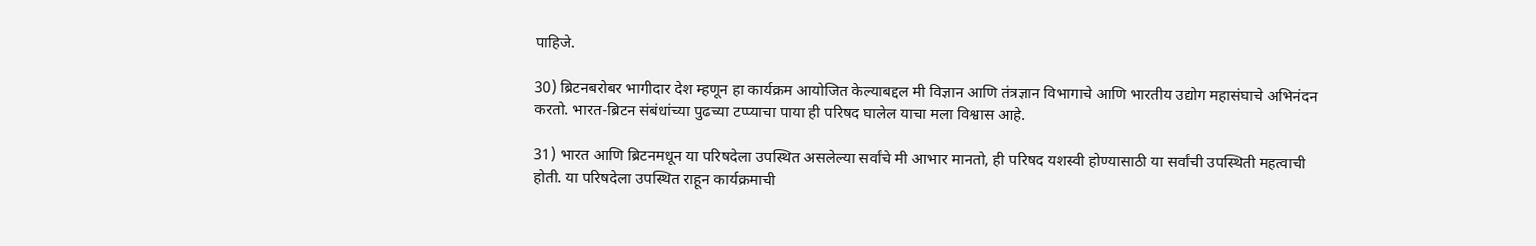पाहिजे.

30) ब्रिटनबरोबर भागीदार देश म्हणून हा कार्यक्रम आयोजित केल्याबद्दल मी विज्ञान आणि तंत्रज्ञान विभागाचे आणि भारतीय उद्योग महासंघाचे अभिनंदन करतो. भारत-ब्रिटन संबंधांच्या पुढच्या टप्प्याचा पाया ही परिषद घालेल याचा मला विश्वास आहे.

31) भारत आणि ब्रिटनमधून या परिषदेला उपस्थित असलेल्या सर्वांचे मी आभार मानतो, ही परिषद यशस्वी होण्यासाठी या सर्वांची उपस्थिती महत्वाची होती. या परिषदेला उपस्थित राहून कार्यक्रमाची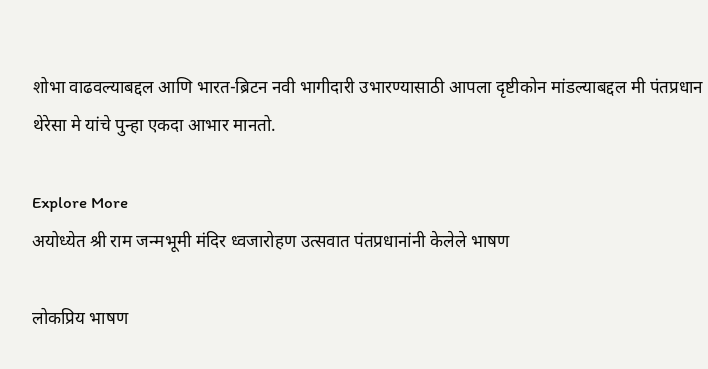शोभा वाढवल्याबद्दल आणि भारत-ब्रिटन नवी भागीदारी उभारण्यासाठी आपला दृष्टीकोन मांडल्याबद्दल मी पंतप्रधान थेरेसा मे यांचे पुन्हा एकदा आभार मानतो.

Explore More
अयोध्येत श्री राम जन्मभूमी मंदिर ध्वजारोहण उत्सवात पंतप्रधानांनी केलेले भाषण

लोकप्रिय भाषण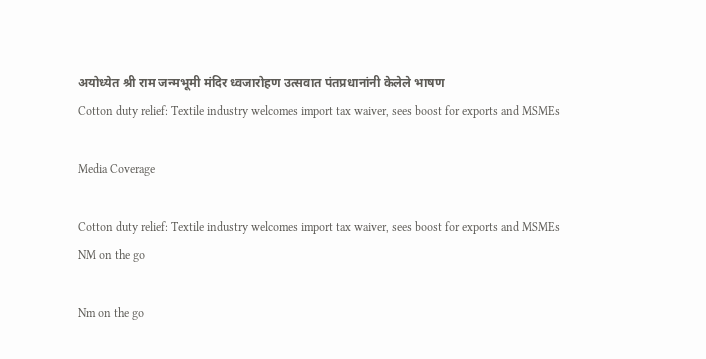अयोध्येत श्री राम जन्मभूमी मंदिर ध्वजारोहण उत्सवात पंतप्रधानांनी केलेले भाषण
Cotton duty relief: Textile industry welcomes import tax waiver, sees boost for exports and MSMEs

Media Coverage

Cotton duty relief: Textile industry welcomes import tax waiver, sees boost for exports and MSMEs
NM on the go

Nm on the go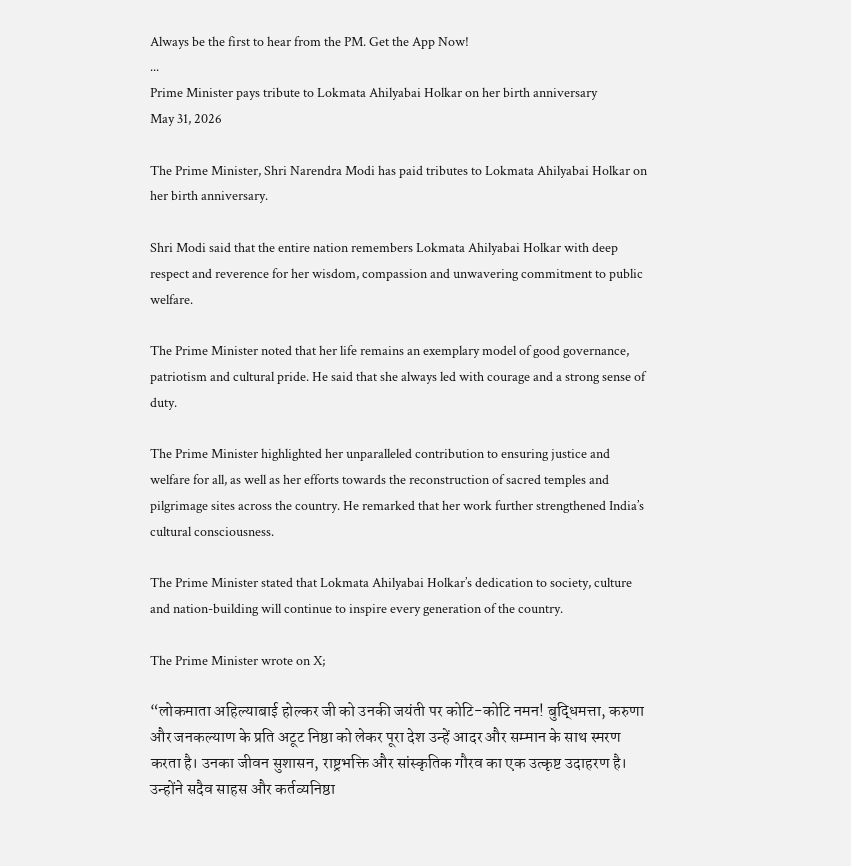Always be the first to hear from the PM. Get the App Now!
...
Prime Minister pays tribute to Lokmata Ahilyabai Holkar on her birth anniversary
May 31, 2026

The Prime Minister, Shri Narendra Modi has paid tributes to Lokmata Ahilyabai Holkar on her birth anniversary.

Shri Modi said that the entire nation remembers Lokmata Ahilyabai Holkar with deep respect and reverence for her wisdom, compassion and unwavering commitment to public welfare.

The Prime Minister noted that her life remains an exemplary model of good governance, patriotism and cultural pride. He said that she always led with courage and a strong sense of duty.

The Prime Minister highlighted her unparalleled contribution to ensuring justice and welfare for all, as well as her efforts towards the reconstruction of sacred temples and pilgrimage sites across the country. He remarked that her work further strengthened India’s cultural consciousness.

The Prime Minister stated that Lokmata Ahilyabai Holkar’s dedication to society, culture and nation-building will continue to inspire every generation of the country.

The Prime Minister wrote on X;

“लोकमाता अहिल्याबाई होल्कर जी को उनकी जयंती पर कोटि-कोटि नमन! बुद्धिमत्ता, करुणा और जनकल्याण के प्रति अटूट निष्ठा को लेकर पूरा देश उन्हें आदर और सम्मान के साथ स्मरण करता है। उनका जीवन सुशासन, राष्ट्रभक्ति और सांस्कृतिक गौरव का एक उत्कृष्ट उदाहरण है। उन्होंने सदैव साहस और कर्तव्यनिष्ठा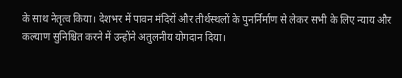के साथ नेतृत्व किया। देशभर में पावन मंदिरों और तीर्थस्थलों के पुनर्निर्माण से लेकर सभी के लिए न्याय और कल्याण सुनिश्चित करने में उन्होंने अतुलनीय योगदान दिया।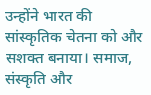उन्होंने भारत की सांस्कृतिक चेतना को और सशक्त बनाया। समाज, संस्कृति और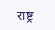राष्ट्र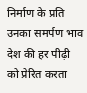निर्माण के प्रति उनका समर्पण भाव देश की हर पीढ़ी को प्रेरित करता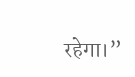रहेगा।”